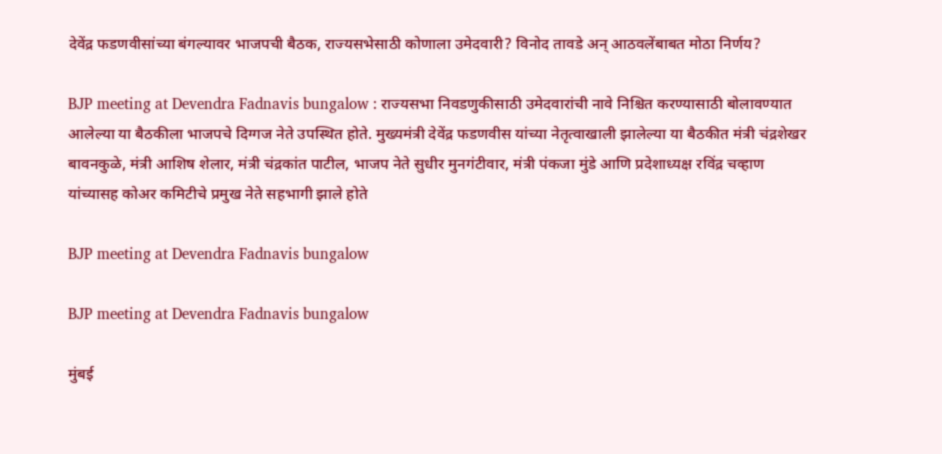देवेंद्र फडणवीसांच्या बंगल्यावर भाजपची बैठक, राज्यसभेसाठी कोणाला उमेदवारी? विनोद तावडे अन् आठवलेंबाबत मोठा निर्णय?

BJP meeting at Devendra Fadnavis bungalow : राज्यसभा निवडणुकीसाठी उमेदवारांची नावे निश्चित करण्यासाठी बोलावण्यात आलेल्या या बैठकीला भाजपचे दिग्गज नेते उपस्थित होते. मुख्यमंत्री देवेंद्र फडणवीस यांच्या नेतृत्वाखाली झालेल्या या बैठकीत मंत्री चंद्रशेखर बावनकुळे, मंत्री आशिष शेलार, मंत्री चंद्रकांत पाटील, भाजप नेते सुधीर मुनगंटीवार, मंत्री पंकजा मुंडे आणि प्रदेशाध्यक्ष रविंद्र चव्हाण यांच्यासह कोअर कमिटीचे प्रमुख नेते सहभागी झाले होते

BJP meeting at Devendra Fadnavis bungalow

BJP meeting at Devendra Fadnavis bungalow

मुंबई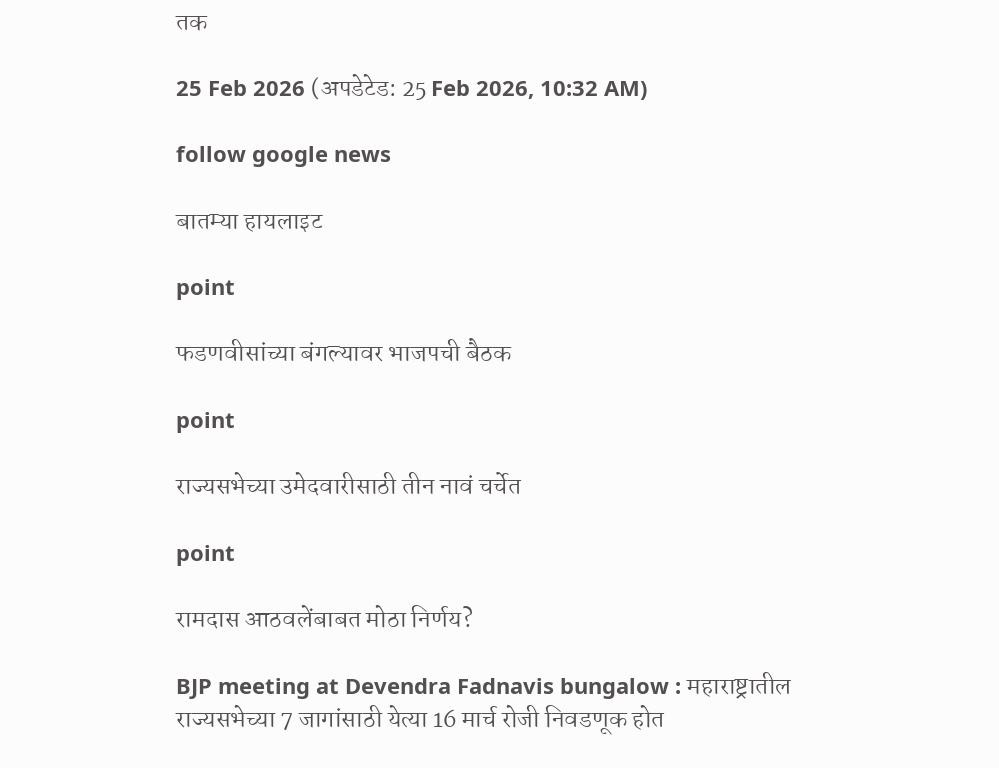तक

25 Feb 2026 (अपडेटेड: 25 Feb 2026, 10:32 AM)

follow google news

बातम्या हायलाइट

point

फडणवीसांच्या बंगल्यावर भाजपची बैठक

point

राज्यसभेच्या उमेदवारीसाठी तीन नावं चर्चेत

point

रामदास आठवलेंबाबत मोठा निर्णय?

BJP meeting at Devendra Fadnavis bungalow : महाराष्ट्रातील राज्यसभेच्या 7 जागांसाठी येत्या 16 मार्च रोजी निवडणूक होत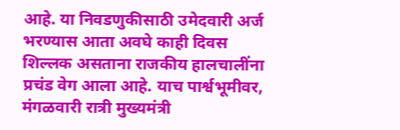आहे. या निवडणुकीसाठी उमेदवारी अर्ज भरण्यास आता अवघे काही दिवस शिल्लक असताना राजकीय हालचालींना प्रचंड वेग आला आहे. याच पार्श्वभूमीवर, मंगळवारी रात्री मुख्यमंत्री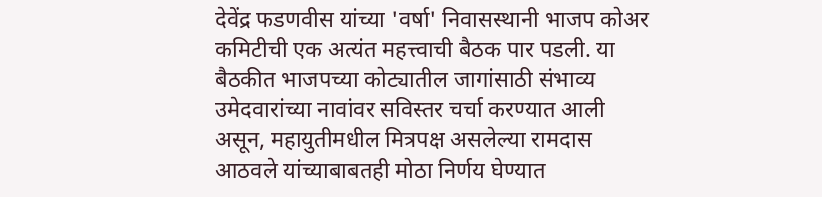देवेंद्र फडणवीस यांच्या 'वर्षा' निवासस्थानी भाजप कोअर कमिटीची एक अत्यंत महत्त्वाची बैठक पार पडली. या बैठकीत भाजपच्या कोट्यातील जागांसाठी संभाव्य उमेदवारांच्या नावांवर सविस्तर चर्चा करण्यात आली असून, महायुतीमधील मित्रपक्ष असलेल्या रामदास आठवले यांच्याबाबतही मोठा निर्णय घेण्यात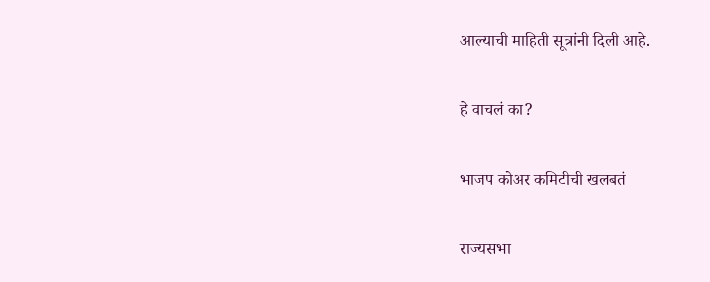आल्याची माहिती सूत्रांनी दिली आहे.

हे वाचलं का?

भाजप कोअर कमिटीची खलबतं

राज्यसभा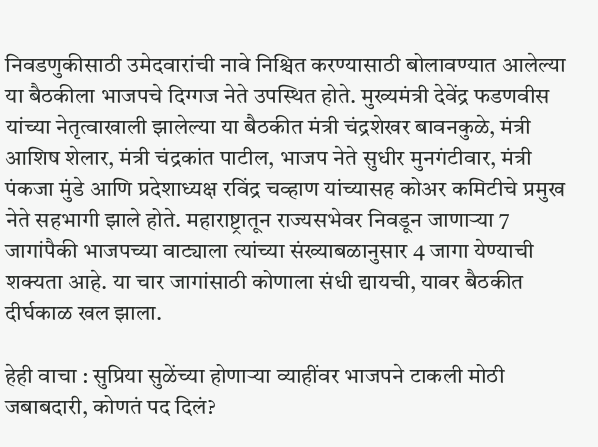निवडणुकीसाठी उमेदवारांची नावे निश्चित करण्यासाठी बोलावण्यात आलेल्या या बैठकीला भाजपचे दिग्गज नेते उपस्थित होते. मुख्यमंत्री देवेंद्र फडणवीस यांच्या नेतृत्वाखाली झालेल्या या बैठकीत मंत्री चंद्रशेखर बावनकुळे, मंत्री आशिष शेलार, मंत्री चंद्रकांत पाटील, भाजप नेते सुधीर मुनगंटीवार, मंत्री पंकजा मुंडे आणि प्रदेशाध्यक्ष रविंद्र चव्हाण यांच्यासह कोअर कमिटीचे प्रमुख नेते सहभागी झाले होते. महाराष्ट्रातून राज्यसभेवर निवडून जाणाऱ्या 7 जागांपैकी भाजपच्या वाट्याला त्यांच्या संख्याबळानुसार 4 जागा येण्याची शक्यता आहे. या चार जागांसाठी कोणाला संधी द्यायची, यावर बैठकीत दीर्घकाळ खल झाला.

हेही वाचा : सुप्रिया सुळेंच्या होणाऱ्या व्याहींवर भाजपने टाकली मोठी जबाबदारी, कोणतं पद दिलं?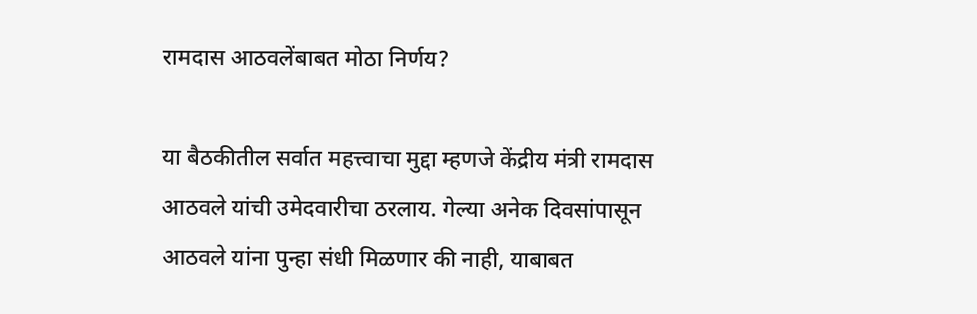रामदास आठवलेंबाबत मोठा निर्णय?

या बैठकीतील सर्वात महत्त्वाचा मुद्दा म्हणजे केंद्रीय मंत्री रामदास आठवले यांची उमेदवारीचा ठरलाय. गेल्या अनेक दिवसांपासून आठवले यांना पुन्हा संधी मिळणार की नाही, याबाबत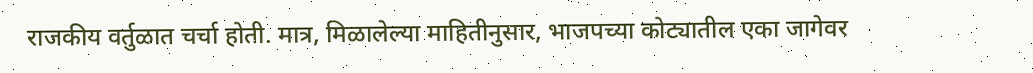राजकीय वर्तुळात चर्चा होती. मात्र, मिळालेल्या माहितीनुसार, भाजपच्या कोट्यातील एका जागेवर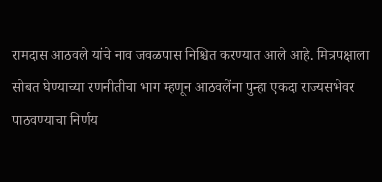रामदास आठवले यांचे नाव जवळपास निश्चित करण्यात आले आहे. मित्रपक्षाला सोबत घेण्याच्या रणनीतीचा भाग म्हणून आठवलेंना पुन्हा एकदा राज्यसभेवर पाठवण्याचा निर्णय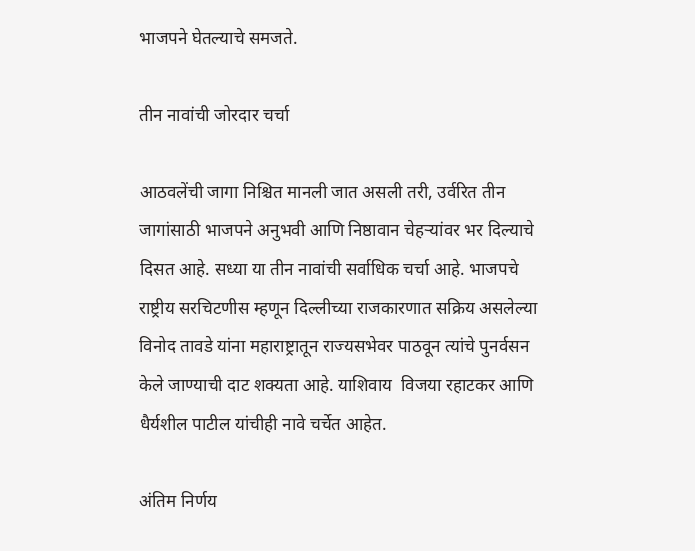भाजपने घेतल्याचे समजते.

तीन नावांची जोरदार चर्चा

आठवलेंची जागा निश्चित मानली जात असली तरी, उर्वरित तीन जागांसाठी भाजपने अनुभवी आणि निष्ठावान चेहऱ्यांवर भर दिल्याचे दिसत आहे. सध्या या तीन नावांची सर्वाधिक चर्चा आहे. भाजपचे राष्ट्रीय सरचिटणीस म्हणून दिल्लीच्या राजकारणात सक्रिय असलेल्या विनोद तावडे यांना महाराष्ट्रातून राज्यसभेवर पाठवून त्यांचे पुनर्वसन केले जाण्याची दाट शक्यता आहे. याशिवाय  विजया रहाटकर आणि धैर्यशील पाटील यांचीही नावे चर्चेत आहेत.

अंतिम निर्णय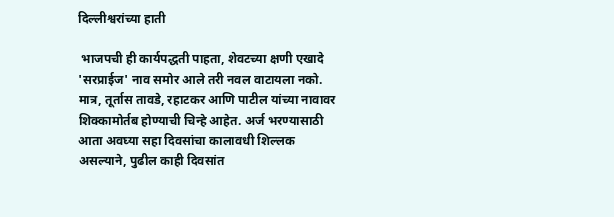दिल्लीश्वरांच्या हाती

 भाजपची ही कार्यपद्धती पाहता, शेवटच्या क्षणी एखादे 'सरप्राईज' नाव समोर आले तरी नवल वाटायला नको. मात्र, तूर्तास तावडे, रहाटकर आणि पाटील यांच्या नावावर शिक्कामोर्तब होण्याची चिन्हे आहेत. अर्ज भरण्यासाठी आता अवघ्या सहा दिवसांचा कालावधी शिल्लक असल्याने, पुढील काही दिवसांत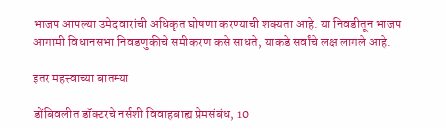भाजप आपल्या उमेदवारांची अधिकृत घोषणा करण्याची शक्यता आहे. या निवडीतून भाजप आगामी विधानसभा निवडणुकीचे समीकरण कसे साधते, याकडे सर्वांचे लक्ष लागले आहे.

इतर महत्त्वाच्या बातम्या

डोंबिवलीत डॉक्टरचे नर्सशी विवाहबाह्य प्रेमसंबंध, 10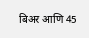बिअर आणि 45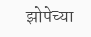झोपेच्या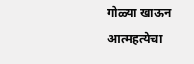गोळ्या खाऊन आत्महत्येचा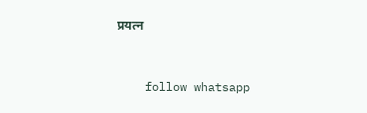प्रयत्न


    follow whatsapp